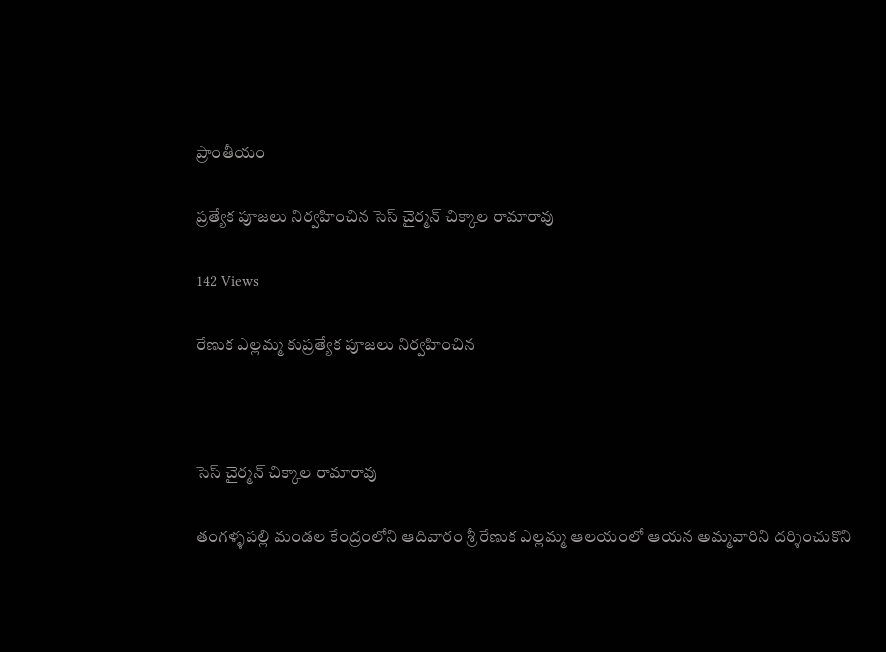ప్రాంతీయం

ప్రత్యేక పూజలు నిర్వహించిన సెస్ చైర్మన్ చిక్కాల రామారావు

142 Views

రేణుక ఎల్లమ్మ కుప్రత్యేక పూజలు నిర్వహించిన



సెస్ చైర్మన్ చిక్కాల రామారావు

తంగళ్ళపల్లి మండల కేంద్రంలోని ఆదివారం శ్రీ రేణుక ఎల్లమ్మ ఆలయంలో ఆయన అమ్మవారిని దర్శించుకొని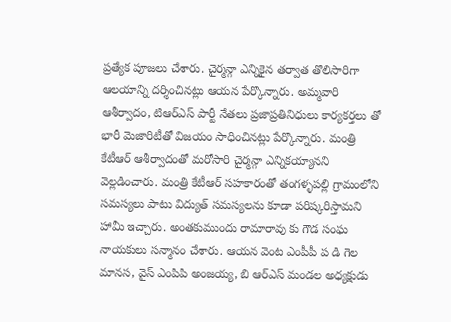ప్రత్యేక పూజలు చేశారు. చైర్మన్గా ఎన్నికైన తర్వాత తొలిసారిగా ఆలయాన్ని దర్శించినట్లు ఆయన పేర్కొన్నారు. అమ్మవారి ఆశీర్వాదం, టిఆర్ఎస్ పార్టీ నేతలు ప్రజాప్రతినిధులు కార్యకర్తలు తో భారీ మెజారిటీతో విజయం సాధించినట్లు పేర్కొన్నారు. మంత్రి కేటీఆర్ ఆశీర్వాదంతో మరోసారి చైర్మన్గా ఎన్నికయ్యానని వెల్లడించారు. మంత్రి కేటీఆర్ సహకారంతో తంగళ్ళపల్లి గ్రామంలోని సమస్యలు పాటు విద్యుత్ సమస్యలను కూడా పరిష్కరిస్తామని హామీ ఇచ్చారు. అంతకుముందు రామారావు కు గౌడ సంఘ నాయకులు సన్మానం చేశారు. ఆయన వెంట ఎంపీపీ ప డి గెల మానస, వైస్ ఎంపిపి అంజయ్య, బి ఆర్ఎస్ మండల అధ్యక్షుడు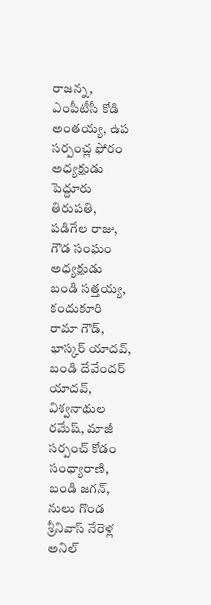రాజన్న, ఎంపీటీసీ కోడి అంతయ్య, ఉప సర్పంచ్ల ఫోరం అధ్యక్షుడు పెద్దూరు తిరుపతి, పడిగేల రాజు, గౌడ సంఘం అధ్యక్షుడు బండి సత్తయ్య, కందుకూరి రామా గౌడ్, భాస్కర్ యాదవ్, బండి దేవేందర్ యాదవ్, విశ్వనాథుల రమేష్, మాజీ సర్పంచ్ కోడం సంధ్యారాణి, బండి జగన్, నులు గొండ శ్రీనివాస్ నేరెళ్ల అనిల్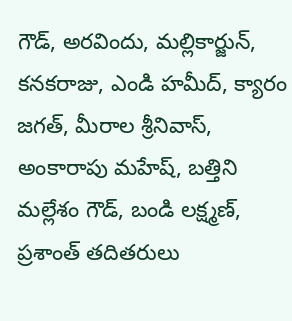గౌడ్, అరవిందు, మల్లికార్జున్, కనకరాజు, ఎండి హమీద్, క్యారం జగత్, మీరాల శ్రీనివాస్, అంకారాపు మహేష్, బత్తిని మల్లేశం గౌడ్, బండి లక్ష్మణ్, ప్రశాంత్ తదితరులు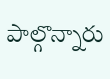పాల్గొన్నారు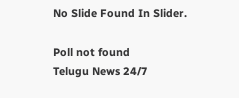No Slide Found In Slider.

Poll not found
Telugu News 24/7